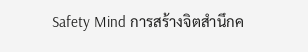Safety Mind การสร้างจิตสำนึกค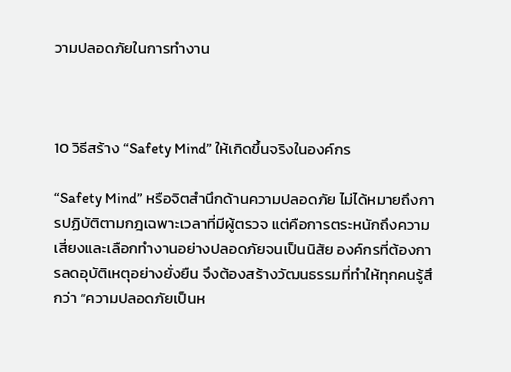วามปลอดภัยในการทำงาน



10 วิธีสร้าง “Safety Mind” ให้เกิดขึ้นจริงในองค์กร

“Safety Mind” หรือจิตสำนึกด้านความปลอดภัย ไม่ได้หมายถึงการปฏิบัติตามกฎเฉพาะเวลาที่มีผู้ตรวจ แต่คือการตระหนักถึงความเสี่ยงและเลือกทำงานอย่างปลอดภัยจนเป็นนิสัย องค์กรที่ต้องการลดอุบัติเหตุอย่างยั่งยืน จึงต้องสร้างวัฒนธรรมที่ทำให้ทุกคนรู้สึกว่า “ความปลอดภัยเป็นห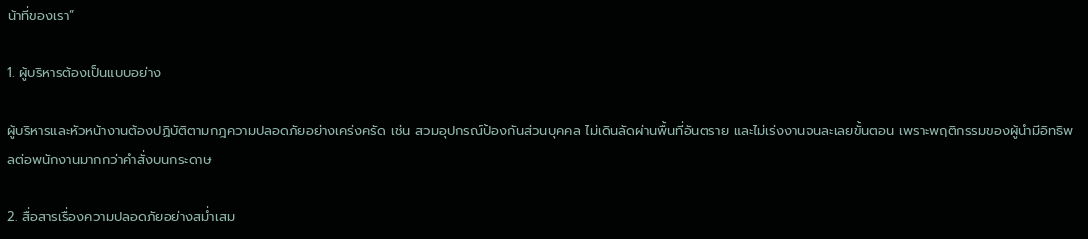น้าที่ของเรา”

1. ผู้บริหารต้องเป็นแบบอย่าง

ผู้บริหารและหัวหน้างานต้องปฏิบัติตามกฎความปลอดภัยอย่างเคร่งครัด เช่น สวมอุปกรณ์ป้องกันส่วนบุคคล ไม่เดินลัดผ่านพื้นที่อันตราย และไม่เร่งงานจนละเลยขั้นตอน เพราะพฤติกรรมของผู้นำมีอิทธิพลต่อพนักงานมากกว่าคำสั่งบนกระดาษ

2. สื่อสารเรื่องความปลอดภัยอย่างสม่ำเสม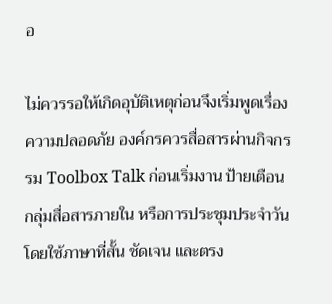อ

ไม่ควรรอให้เกิดอุบัติเหตุก่อนจึงเริ่มพูดเรื่องความปลอดภัย องค์กรควรสื่อสารผ่านกิจกรรม Toolbox Talk ก่อนเริ่มงาน ป้ายเตือน กลุ่มสื่อสารภายใน หรือการประชุมประจำวัน โดยใช้ภาษาที่สั้น ชัดเจน และตรง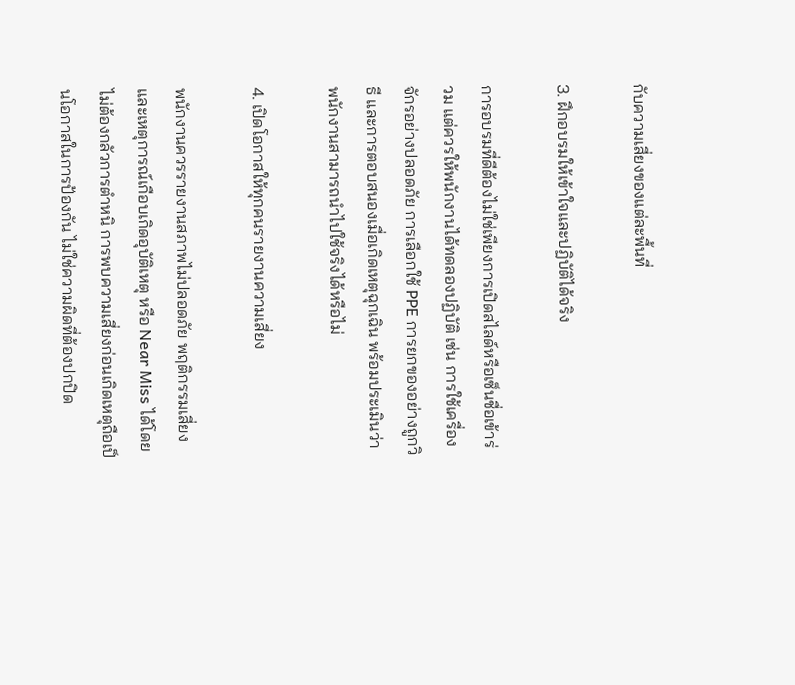กับความเสี่ยงของแต่ละพื้นที่

3. ฝึกอบรมให้เข้าใจและปฏิบัติได้จริง

การอบรมที่ดีต้องไม่ใช่เพียงการเปิดสไลด์หรือเซ็นชื่อเข้าร่วม แต่ควรให้พนักงานได้ทดลองปฏิบัติ เช่น การใช้เครื่องจักรอย่างปลอดภัย การเลือกใช้ PPE การยกของอย่างถูกวิธี และการตอบสนองเมื่อเกิดเหตุฉุกเฉิน พร้อมประเมินว่าพนักงานสามารถนำไปใช้จริงได้หรือไม่

4. เปิดโอกาสให้ทุกคนรายงานความเสี่ยง

พนักงานควรรายงานสภาพไม่ปลอดภัย พฤติกรรมเสี่ยง และเหตุการณ์เกือบเกิดอุบัติเหตุ หรือ Near Miss ได้โดยไม่ต้องกลัวการตำหนิ การพบความเสี่ยงก่อนเกิดเหตุถือเป็นโอกาสในการป้องกัน ไม่ใช่ความผิดที่ต้องปกปิด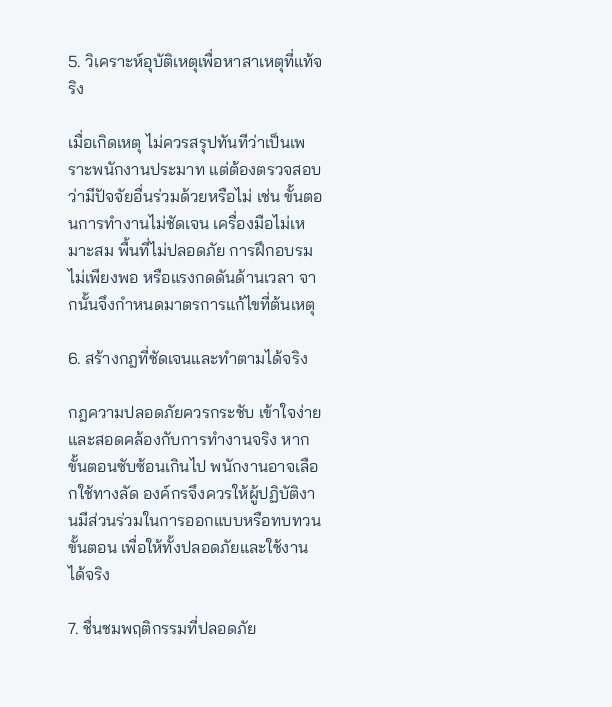5. วิเคราะห์อุบัติเหตุเพื่อหาสาเหตุที่แท้จริง

เมื่อเกิดเหตุ ไม่ควรสรุปทันทีว่าเป็นเพราะพนักงานประมาท แต่ต้องตรวจสอบว่ามีปัจจัยอื่นร่วมด้วยหรือไม่ เช่น ขั้นตอนการทำงานไม่ชัดเจน เครื่องมือไม่เหมาะสม พื้นที่ไม่ปลอดภัย การฝึกอบรมไม่เพียงพอ หรือแรงกดดันด้านเวลา จากนั้นจึงกำหนดมาตรการแก้ไขที่ต้นเหตุ

6. สร้างกฎที่ชัดเจนและทำตามได้จริง

กฎความปลอดภัยควรกระชับ เข้าใจง่าย และสอดคล้องกับการทำงานจริง หากขั้นตอนซับซ้อนเกินไป พนักงานอาจเลือกใช้ทางลัด องค์กรจึงควรให้ผู้ปฏิบัติงานมีส่วนร่วมในการออกแบบหรือทบทวนขั้นตอน เพื่อให้ทั้งปลอดภัยและใช้งานได้จริง

7. ชื่นชมพฤติกรรมที่ปลอดภัย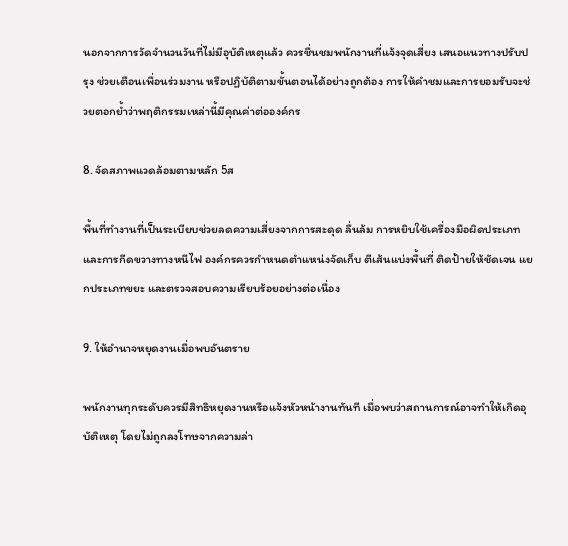นอกจากการวัดจำนวนวันที่ไม่มีอุบัติเหตุแล้ว ควรชื่นชมพนักงานที่แจ้งจุดเสี่ยง เสนอแนวทางปรับปรุง ช่วยเตือนเพื่อนร่วมงาน หรือปฏิบัติตามขั้นตอนได้อย่างถูกต้อง การให้คำชมและการยอมรับจะช่วยตอกย้ำว่าพฤติกรรมเหล่านี้มีคุณค่าต่อองค์กร

8. จัดสภาพแวดล้อมตามหลัก 5ส

พื้นที่ทำงานที่เป็นระเบียบช่วยลดความเสี่ยงจากการสะดุด ลื่นล้ม การหยิบใช้เครื่องมือผิดประเภท และการกีดขวางทางหนีไฟ องค์กรควรกำหนดตำแหน่งจัดเก็บ ตีเส้นแบ่งพื้นที่ ติดป้ายให้ชัดเจน แยกประเภทขยะ และตรวจสอบความเรียบร้อยอย่างต่อเนื่อง

9. ให้อำนาจหยุดงานเมื่อพบอันตราย

พนักงานทุกระดับควรมีสิทธิหยุดงานหรือแจ้งหัวหน้างานทันที เมื่อพบว่าสถานการณ์อาจทำให้เกิดอุบัติเหตุ โดยไม่ถูกลงโทษจากความล่า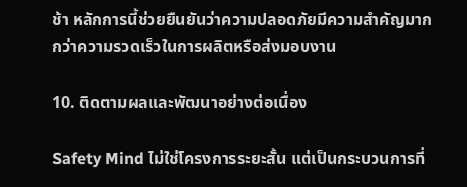ช้า หลักการนี้ช่วยยืนยันว่าความปลอดภัยมีความสำคัญมากกว่าความรวดเร็วในการผลิตหรือส่งมอบงาน

10. ติดตามผลและพัฒนาอย่างต่อเนื่อง

Safety Mind ไม่ใช่โครงการระยะสั้น แต่เป็นกระบวนการที่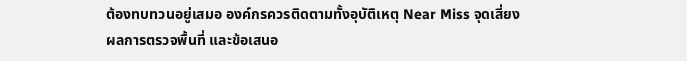ต้องทบทวนอยู่เสมอ องค์กรควรติดตามทั้งอุบัติเหตุ Near Miss จุดเสี่ยง ผลการตรวจพื้นที่ และข้อเสนอ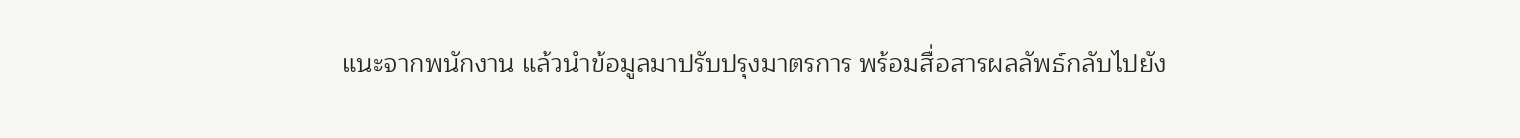แนะจากพนักงาน แล้วนำข้อมูลมาปรับปรุงมาตรการ พร้อมสื่อสารผลลัพธ์กลับไปยัง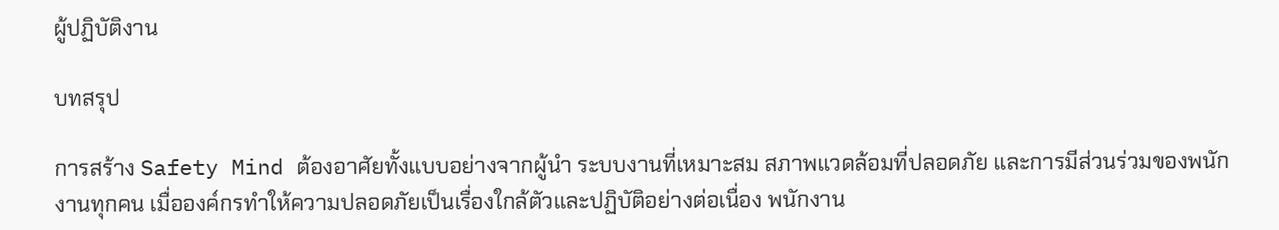ผู้ปฏิบัติงาน

บทสรุป

การสร้าง Safety Mind ต้องอาศัยทั้งแบบอย่างจากผู้นำ ระบบงานที่เหมาะสม สภาพแวดล้อมที่ปลอดภัย และการมีส่วนร่วมของพนักงานทุกคน เมื่อองค์กรทำให้ความปลอดภัยเป็นเรื่องใกล้ตัวและปฏิบัติอย่างต่อเนื่อง พนักงาน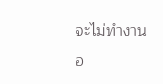จะไม่ทำงานอ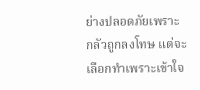ย่างปลอดภัยเพราะกลัวถูกลงโทษ แต่จะเลือกทำเพราะเข้าใจ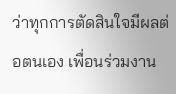ว่าทุกการตัดสินใจมีผลต่อตนเอง เพื่อนร่วมงาน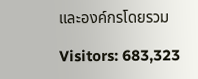และองค์กรโดยรวม

Visitors: 683,323